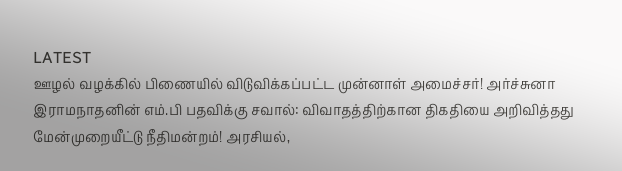LATEST
ஊழல் வழக்கில் பிணையில் விடுவிக்கப்பட்ட முன்னாள் அமைச்சர்! அர்ச்சுனா இராமநாதனின் எம்.பி பதவிக்கு சவால்: விவாதத்திற்கான திகதியை அறிவித்தது மேன்முறையீட்டு நீதிமன்றம்! அரசியல்,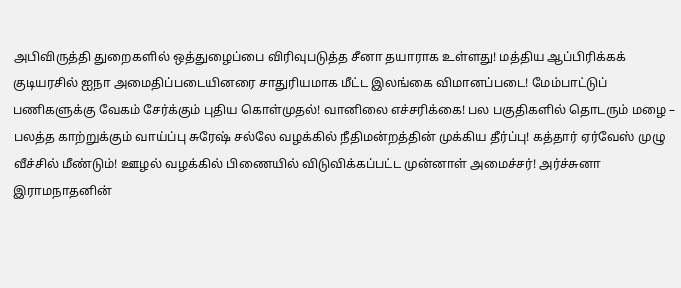அபிவிருத்தி துறைகளில் ஒத்துழைப்பை விரிவுபடுத்த சீனா தயாராக உள்ளது! மத்திய ஆப்பிரிக்கக் குடியரசில் ஐநா அமைதிப்படையினரை சாதுரியமாக மீட்ட இலங்கை விமானப்படை! மேம்பாட்டுப் பணிகளுக்கு வேகம் சேர்க்கும் புதிய கொள்முதல்! வானிலை எச்சரிக்கை! பல பகுதிகளில் தொடரும் மழை – பலத்த காற்றுக்கும் வாய்ப்பு சுரேஷ் சல்லே வழக்கில் நீதிமன்றத்தின் முக்கிய தீர்ப்பு! கத்தார் ஏர்வேஸ் முழு வீச்சில் மீண்டும்! ஊழல் வழக்கில் பிணையில் விடுவிக்கப்பட்ட முன்னாள் அமைச்சர்! அர்ச்சுனா இராமநாதனின்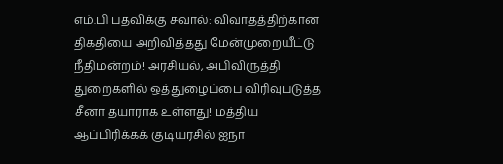எம்.பி பதவிக்கு சவால்: விவாதத்திற்கான திகதியை அறிவித்தது மேன்முறையீட்டு நீதிமன்றம்! அரசியல், அபிவிருத்தி துறைகளில் ஒத்துழைப்பை விரிவுபடுத்த சீனா தயாராக உள்ளது! மத்திய ஆப்பிரிக்கக் குடியரசில் ஐநா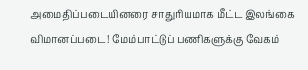அமைதிப்படையினரை சாதுரியமாக மீட்ட இலங்கை விமானப்படை! மேம்பாட்டுப் பணிகளுக்கு வேகம்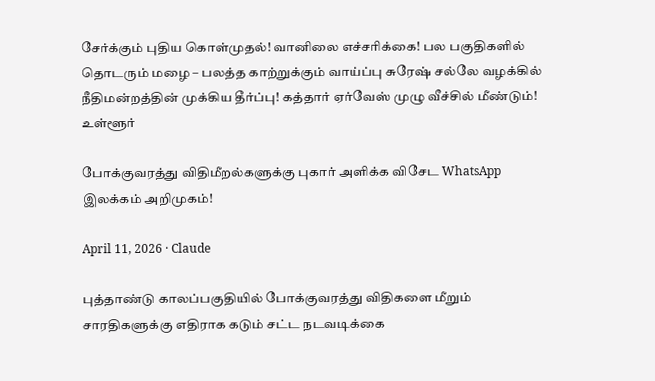சேர்க்கும் புதிய கொள்முதல்! வானிலை எச்சரிக்கை! பல பகுதிகளில் தொடரும் மழை – பலத்த காற்றுக்கும் வாய்ப்பு சுரேஷ் சல்லே வழக்கில் நீதிமன்றத்தின் முக்கிய தீர்ப்பு! கத்தார் ஏர்வேஸ் முழு வீச்சில் மீண்டும்!
உள்ளூர்

போக்குவரத்து விதிமீறல்களுக்கு புகார் அளிக்க விசேட WhatsApp இலக்கம் அறிமுகம்!

April 11, 2026 · Claude

புத்தாண்டு காலப்பகுதியில் போக்குவரத்து விதிகளை மீறும் சாரதிகளுக்கு எதிராக கடும் சட்ட நடவடிக்கை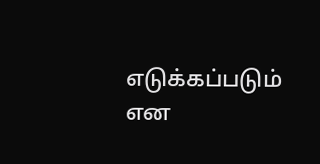எடுக்கப்படும் என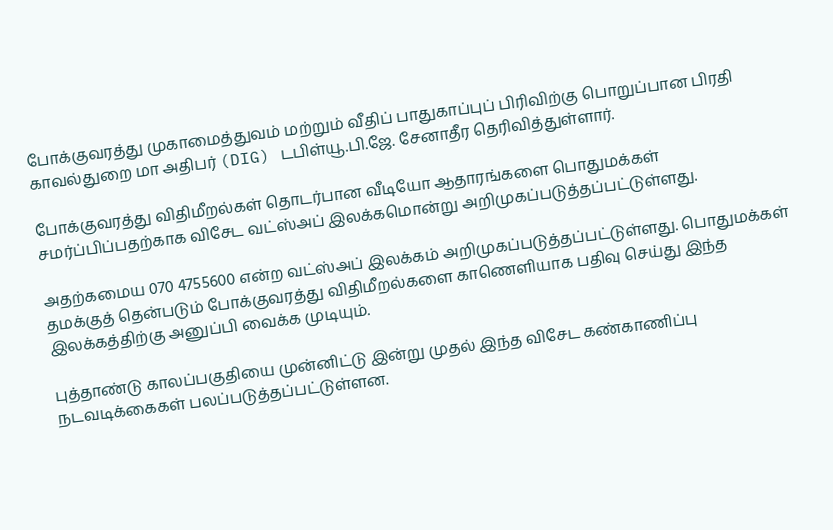போக்குவரத்து முகாமைத்துவம் மற்றும் வீதிப் பாதுகாப்புப் பிரிவிற்கு பொறுப்பான பிரதி காவல்துறை மா அதிபர் (DIG) டபிள்யூ.பி.ஜே. சேனாதீர தெரிவித்துள்ளார்.

போக்குவரத்து விதிமீறல்கள் தொடர்பான வீடியோ ஆதாரங்களை பொதுமக்கள் சமர்ப்பிப்பதற்காக விசேட வட்ஸ்அப் இலக்கமொன்று அறிமுகப்படுத்தப்பட்டுள்ளது.

அதற்கமைய 070 4755600 என்ற வட்ஸ்அப் இலக்கம் அறிமுகப்படுத்தப்பட்டுள்ளது. பொதுமக்கள் தமக்குத் தென்படும் போக்குவரத்து விதிமீறல்களை காணெளியாக பதிவு செய்து இந்த இலக்கத்திற்கு அனுப்பி வைக்க முடியும்.

புத்தாண்டு காலப்பகுதியை முன்னிட்டு இன்று முதல் இந்த விசேட கண்காணிப்பு நடவடிக்கைகள் பலப்படுத்தப்பட்டுள்ளன.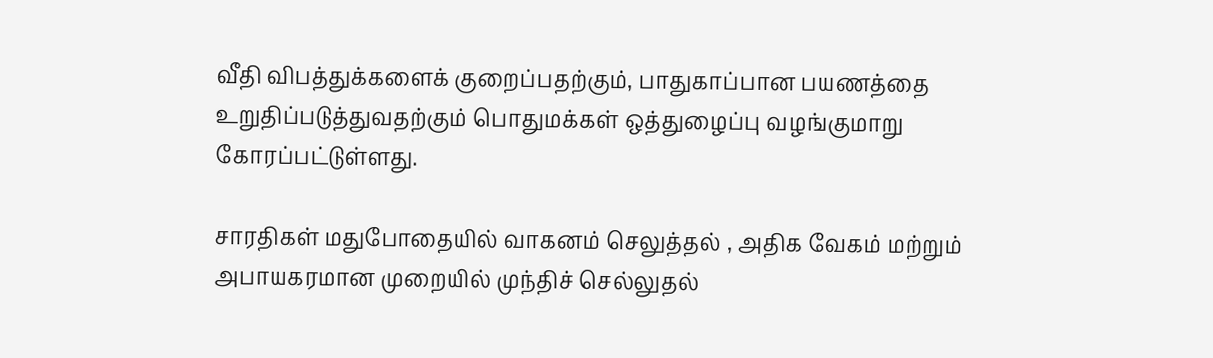வீதி விபத்துக்களைக் குறைப்பதற்கும், பாதுகாப்பான பயணத்தை உறுதிப்படுத்துவதற்கும் பொதுமக்கள் ஒத்துழைப்பு வழங்குமாறு கோரப்பட்டுள்ளது.

சாரதிகள் மதுபோதையில் வாகனம் செலுத்தல் , அதிக வேகம் மற்றும் அபாயகரமான முறையில் முந்திச் செல்லுதல்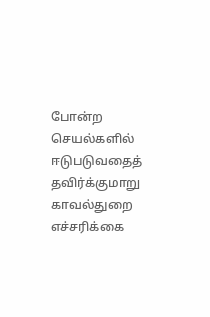போன்ற செயல்களில் ஈடுபடுவதைத் தவிர்க்குமாறு காவல்துறை எச்சரிக்கை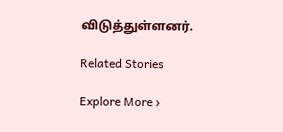விடுத்துள்ளனர்.

Related Stories

Explore More ›